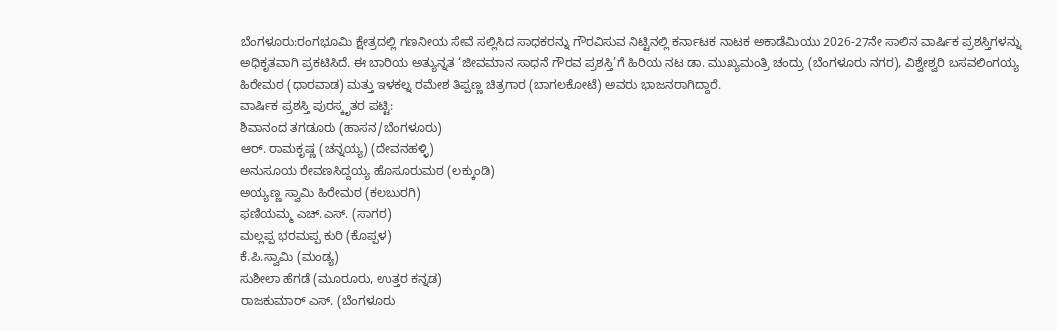ಬೆಂಗಳೂರು:ರಂಗಭೂಮಿ ಕ್ಷೇತ್ರದಲ್ಲಿ ಗಣನೀಯ ಸೇವೆ ಸಲ್ಲಿಸಿದ ಸಾಧಕರನ್ನು ಗೌರವಿಸುವ ನಿಟ್ಟಿನಲ್ಲಿ ಕರ್ನಾಟಕ ನಾಟಕ ಅಕಾಡೆಮಿಯು 2026-27ನೇ ಸಾಲಿನ ವಾರ್ಷಿಕ ಪ್ರಶಸ್ತಿಗಳನ್ನು ಅಧಿಕೃತವಾಗಿ ಪ್ರಕಟಿಸಿದೆ. ಈ ಬಾರಿಯ ಅತ್ಯುನ್ನತ ‘ಜೀವಮಾನ ಸಾಧನೆ ಗೌರವ ಪ್ರಶಸ್ತಿ’ಗೆ ಹಿರಿಯ ನಟ ಡಾ. ಮುಖ್ಯಮಂತ್ರಿ ಚಂದ್ರು (ಬೆಂಗಳೂರು ನಗರ), ವಿಶ್ವೇಶ್ವರಿ ಬಸವಲಿಂಗಯ್ಯ ಹಿರೇಮಠ (ಧಾರವಾಡ) ಮತ್ತು ಇಳಕಲ್ನ ರಮೇಶ ತಿಪ್ಪಣ್ಣ ಚಿತ್ರಗಾರ (ಬಾಗಲಕೋಟೆ) ಅವರು ಭಾಜನರಾಗಿದ್ದಾರೆ.
ವಾರ್ಷಿಕ ಪ್ರಶಸ್ತಿ ಪುರಸ್ಕೃತರ ಪಟ್ಟಿ:
ಶಿವಾನಂದ ತಗಡೂರು (ಹಾಸನ/ಬೆಂಗಳೂರು)
ಆರ್. ರಾಮಕೃಷ್ಣ (ಚನ್ನಯ್ಯ) (ದೇವನಹಳ್ಳಿ)
ಅನುಸೂಯ ರೇವಣಸಿದ್ದಯ್ಯ ಹೊಸೂರುಮಠ (ಲಕ್ಕುಂಡಿ)
ಅಯ್ಯಣ್ಣ ಸ್ವಾಮಿ ಹಿರೇಮಠ (ಕಲಬುರಗಿ)
ಫಣಿಯಮ್ಮ ಎಚ್.ಎಸ್. (ಸಾಗರ)
ಮಲ್ಲಪ್ಪ ಭರಮಪ್ಪ ಕುರಿ (ಕೊಪ್ಪಳ)
ಕೆ.ಪಿ.ಸ್ವಾಮಿ (ಮಂಡ್ಯ)
ಸುಶೀಲಾ ಹೆಗಡೆ (ಮೂರೂರು, ಉತ್ತರ ಕನ್ನಡ)
ರಾಜಕುಮಾರ್ ಎಸ್. (ಬೆಂಗಳೂರು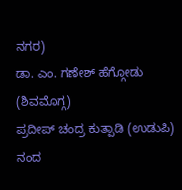ನಗರ)
ಡಾ. ಎಂ. ಗಣೇಶ್ ಹೆಗ್ಗೋಡು (ಶಿವಮೊಗ್ಗ)
ಪ್ರದೀಪ್ ಚಂದ್ರ ಕುತ್ಪಾಡಿ (ಉಡುಪಿ)
ನಂದ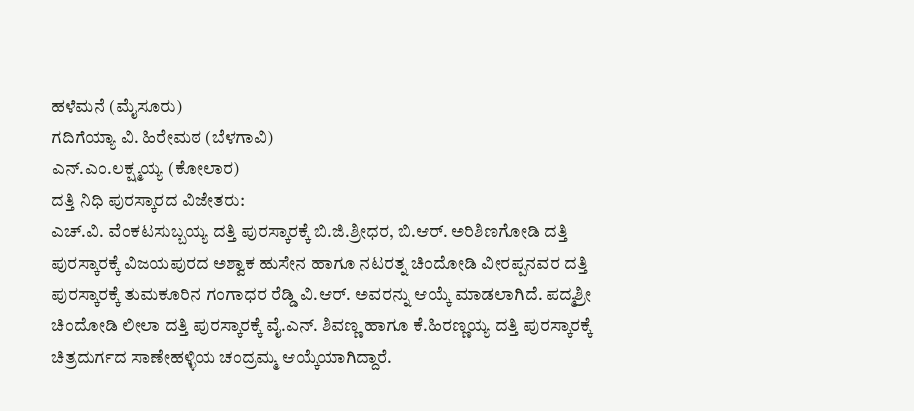ಹಳೆಮನೆ (ಮೈಸೂರು)
ಗದಿಗೆಯ್ಯಾ ವಿ. ಹಿರೇಮಠ (ಬೆಳಗಾವಿ)
ಎನ್.ಎಂ.ಲಕ್ಷ್ಮಯ್ಯ (ಕೋಲಾರ)
ದತ್ತಿ ನಿಧಿ ಪುರಸ್ಕಾರದ ವಿಜೇತರು:
ಎಚ್.ವಿ. ವೆಂಕಟಸುಬ್ಬಯ್ಯ ದತ್ತಿ ಪುರಸ್ಕಾರಕ್ಕೆ ಬಿ.ಜಿ.ಶ್ರೀಧರ, ಬಿ.ಆರ್. ಅರಿಶಿಣಗೋಡಿ ದತ್ತಿ ಪುರಸ್ಕಾರಕ್ಕೆ ವಿಜಯಪುರದ ಅಶ್ವಾಕ ಹುಸೇನ ಹಾಗೂ ನಟರತ್ನ ಚಿಂದೋಡಿ ವೀರಪ್ಪನವರ ದತ್ತಿ ಪುರಸ್ಕಾರಕ್ಕೆ ತುಮಕೂರಿನ ಗಂಗಾಧರ ರೆಡ್ಡಿ ವಿ.ಆರ್. ಅವರನ್ನು ಆಯ್ಕೆ ಮಾಡಲಾಗಿದೆ. ಪದ್ಮಶ್ರೀ ಚಿಂದೋಡಿ ಲೀಲಾ ದತ್ತಿ ಪುರಸ್ಕಾರಕ್ಕೆ ವೈ.ಎನ್. ಶಿವಣ್ಣ ಹಾಗೂ ಕೆ.ಹಿರಣ್ಣಯ್ಯ ದತ್ತಿ ಪುರಸ್ಕಾರಕ್ಕೆ ಚಿತ್ರದುರ್ಗದ ಸಾಣೇಹಳ್ಳಿಯ ಚಂದ್ರಮ್ಮ ಆಯ್ಕೆಯಾಗಿದ್ದಾರೆ.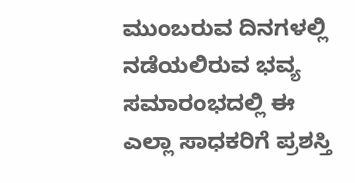ಮುಂಬರುವ ದಿನಗಳಲ್ಲಿ ನಡೆಯಲಿರುವ ಭವ್ಯ ಸಮಾರಂಭದಲ್ಲಿ ಈ ಎಲ್ಲಾ ಸಾಧಕರಿಗೆ ಪ್ರಶಸ್ತಿ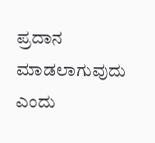ಪ್ರದಾನ ಮಾಡಲಾಗುವುದು ಎಂದು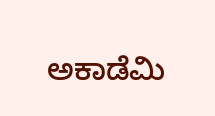ಅಕಾಡೆಮಿ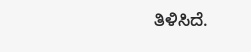ತಿಳಿಸಿದೆ.